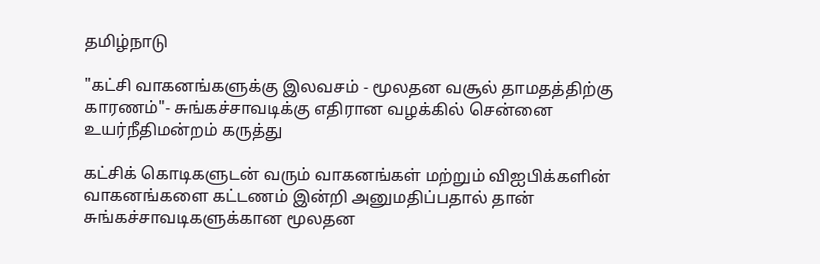தமிழ்நாடு

"கட்சி வாகனங்களுக்கு இலவசம் - மூலதன வசூல் தாமதத்திற்கு காரணம்"- சுங்கச்சாவடிக்கு எதிரான வழக்கில் சென்னை உயர்நீதிமன்றம் கருத்து

கட்சிக் கொடிகளுடன் வரும் வாகனங்கள் மற்றும் விஐபிக்களின் வாகனங்களை கட்டணம் இன்றி அனுமதிப்பதால் தான் சுங்கச்சாவடிகளுக்கான மூலதன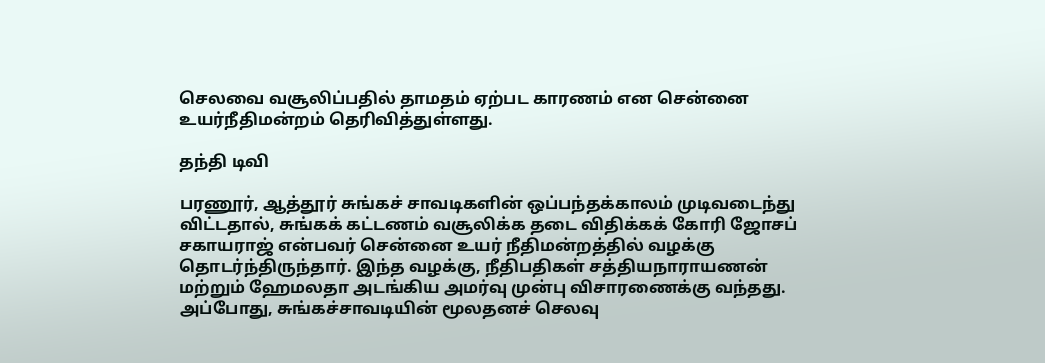செலவை வசூலிப்பதில் தாமதம் ஏற்பட காரணம் என சென்னை உயர்நீதிமன்றம் தெரிவித்துள்ளது.

தந்தி டிவி

பரணூர், ஆத்தூர் சுங்கச் சாவடிகளின் ஒப்பந்தக்காலம் முடிவடைந்து விட்டதால், சுங்கக் கட்டணம் வசூலிக்க தடை விதிக்கக் கோரி ஜோசப் சகாயராஜ் என்பவர் சென்னை உயர் நீதிமன்றத்தில் வழக்கு தொடர்ந்திருந்தார். இந்த வழக்கு, நீதிபதிகள் சத்தியநாராயணன் மற்றும் ஹேமலதா அடங்கிய அமர்வு முன்பு விசாரணைக்கு வந்தது. அப்போது, சுங்கச்சாவடியின் மூலதனச் செலவு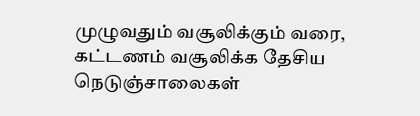முழுவதும் வசூலிக்கும் வரை, கட்டணம் வசூலிக்க தேசிய நெடுஞ்சாலைகள்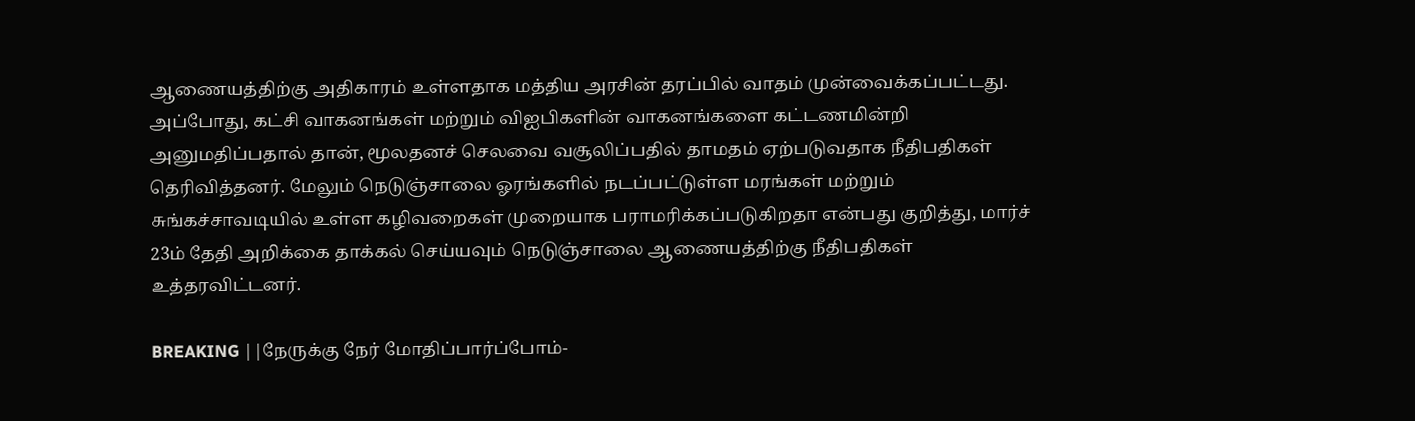ஆணையத்திற்கு அதிகாரம் உள்ளதாக மத்திய அரசின் தரப்பில் வாதம் முன்வைக்கப்பட்டது. அப்போது, கட்சி வாகனங்கள் மற்றும் விஐபிகளின் வாகனங்களை கட்டணமின்றி அனுமதிப்பதால் தான், மூலதனச் செலவை வசூலிப்பதில் தாமதம் ஏற்படுவதாக நீதிபதிகள் தெரிவித்தனர். மேலும் நெடுஞ்சாலை ஓரங்களில் நடப்பட்டுள்ள மரங்கள் மற்றும் சுங்கச்சாவடியில் உள்ள கழிவறைகள் முறையாக பராமரிக்கப்படுகிறதா என்பது குறித்து, மார்ச் 23ம் தேதி அறிக்கை தாக்கல் செய்யவும் நெடுஞ்சாலை ஆணையத்திற்கு நீதிபதிகள் உத்தரவிட்டனர்.

BREAKING ||நேருக்கு நேர் மோதிப்பார்ப்போம்-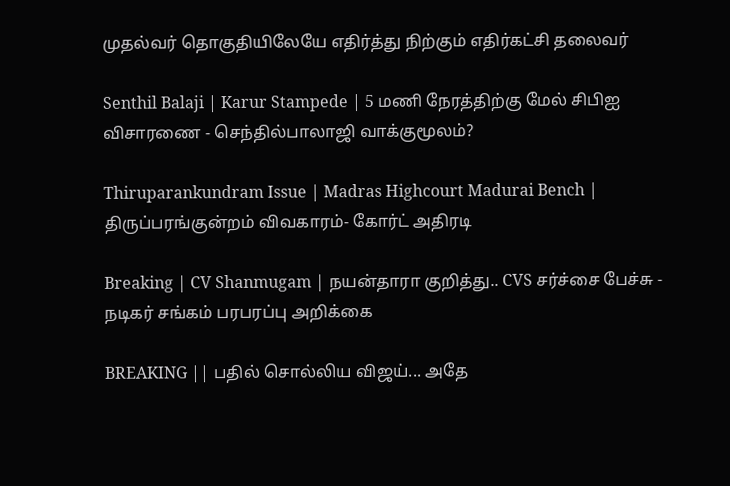முதல்வர் தொகுதியிலேயே எதிர்த்து நிற்கும் எதிர்கட்சி தலைவர்

Senthil Balaji | Karur Stampede | 5 மணி நேரத்திற்கு மேல் சிபிஐ விசாரணை - செந்தில்பாலாஜி வாக்குமூலம்?

Thiruparankundram Issue | Madras Highcourt Madurai Bench | திருப்பரங்குன்றம் விவகாரம்- கோர்ட் அதிரடி

Breaking | CV Shanmugam | நயன்தாரா குறித்து.. CVS சர்ச்சை பேச்சு - நடிகர் சங்கம் பரபரப்பு அறிக்கை

BREAKING || பதில் சொல்லிய விஜய்... அதே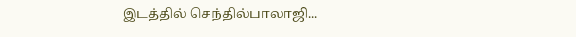இடத்தில் செந்தில்பாலாஜி...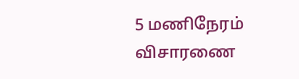5 மணிநேரம் விசாரணை